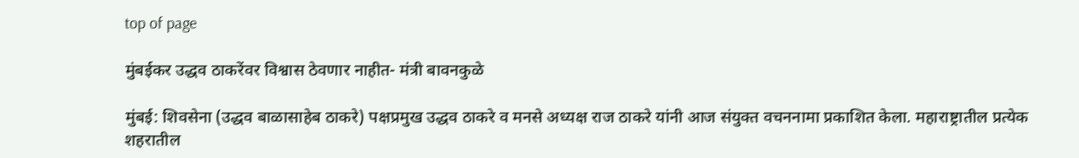top of page

मुंबईकर उद्धव ठाकरेंवर विश्वास ठेवणार नाहीत- मंत्री बावनकुळे

मुंबई: शिवसेना (उद्धव बाळासाहेब ठाकरे) पक्षप्रमुख उद्धव ठाकरे व मनसे अध्यक्ष राज ठाकरे यांनी आज संयुक्त वचननामा प्रकाशित केला. महाराष्ट्रातील प्रत्येक शहरातील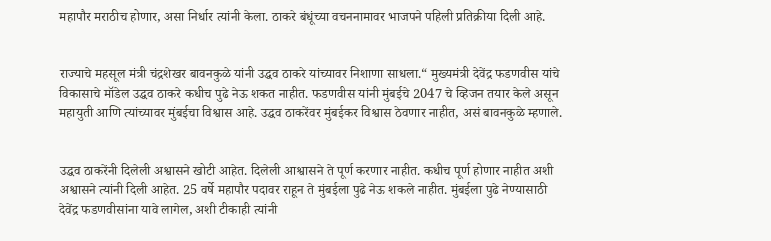महापौर मराठीच होणार, असा निर्धार त्यांनी केला. ठाकरे बंधूंच्या वचननामावर भाजपने पहिली प्रतिक्रीया दिली आहे.


राज्याचे महसूल मंत्री चंद्रशेखर बावनकुळे यांनी उद्धव ठाकरे यांच्यावर निशाणा साधला.“ मुख्यमंत्री देवेंद्र फडणवीस यांचे विकासाचे मॉडेल उद्धव ठाकरे कधीच पुढे नेऊ शकत नाहीत. फडणवीस यांनी मुंबईचे 2047 चे व्हिजन तयार केले असून महायुती आणि त्यांच्यावर मुंबईचा विश्वास आहे. उद्धव ठाकरेंवर मुंबईकर विश्वास ठेवणार नाहीत, असं बावनकुळे म्हणाले.


उद्धव ठाकरेंनी दिलेली अश्वासने खोटी आहेत. दिलेली आश्वासने ते पूर्ण करणार नाहीत. कधीच पूर्ण होणार नाहीत अशी अश्वासने त्यांनी दिली आहेत. 25 वर्षे महापौर पदावर राहून ते मुंबईला पुढे नेऊ शकले नाहीत. मुंबईला पुढे नेण्यासाठी देवेंद्र फडणवीसांना यावे लागेल, अशी टीकाही त्यांनी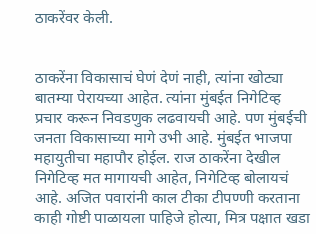ठाकरेंवर केली.


ठाकरेंना विकासाचं घेणं देणं नाही, त्यांना खोट्या बातम्या पेरायच्या आहेत. त्यांना मुंबईत निगेटिव्ह प्रचार करून निवडणुक लढवायची आहे. पण मुंबईची जनता विकासाच्या मागे उभी आहे. मुंबईत भाजपा महायुतीचा महापौर होईल. राज ठाकरेंना देखील निगेटिव्ह मत मागायची आहेत, निगेटिव्ह बोलायचं आहे. अजित पवारांनी काल टीका टीपण्णी करताना काही गोष्टी पाळायला पाहिजे होत्या, मित्र पक्षात खडा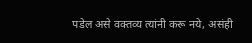पडेल असे वक्तव्य त्यांनी करू नये, असंही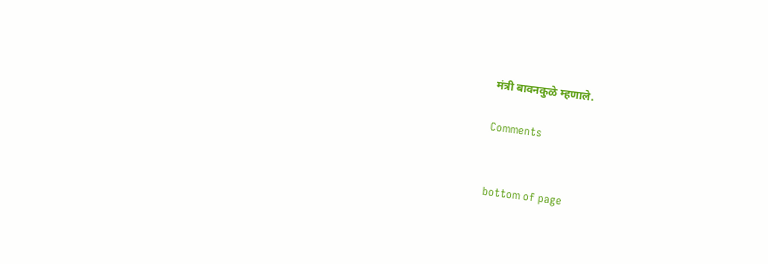मंत्री बावनकुळे म्हणाले.

Comments


bottom of page